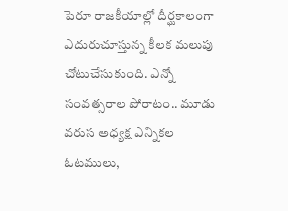పెరూ రాజకీయాల్లో దీర్ఘకాలంగా ఎదురుచూస్తున్న కీలక మలుపు చోటుచేసుకుంది. ఎన్నో సంవత్సరాల పోరాటం.. మూడు వరుస అధ్యక్ష ఎన్నికల ఓటములు,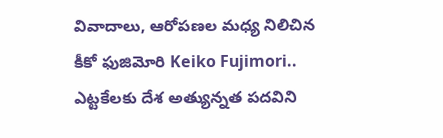వివాదాలు, ఆరోపణల మధ్య నిలిచిన కీకో ఫుజిమోరి Keiko Fujimori.. ఎట్టకేలకు దేశ అత్యున్నత పదవిని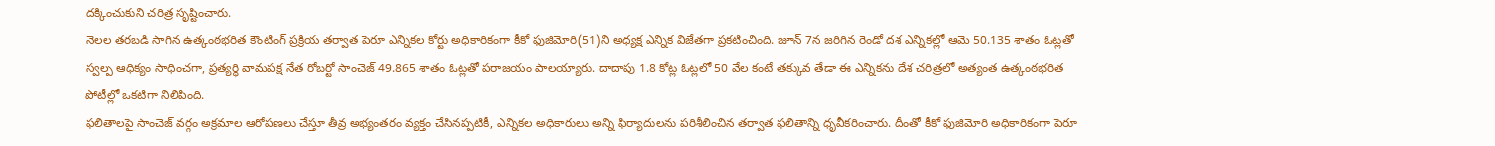దక్కించుకుని చరిత్ర సృష్టించారు.
నెలల తరబడి సాగిన ఉత్కంఠభరిత కౌంటింగ్ ప్రక్రియ తర్వాత పెరూ ఎన్నికల కోర్టు అధికారికంగా కీకో ఫుజిమోరి(51)ని అధ్యక్ష ఎన్నిక విజేతగా ప్రకటించింది. జూన్ 7న జరిగిన రెండో దశ ఎన్నికల్లో ఆమె 50.135 శాతం ఓట్లతో స్వల్ప ఆధిక్యం సాధించగా, ప్రత్యర్థి వామపక్ష నేత రోబర్టో సాంచెజ్ 49.865 శాతం ఓట్లతో పరాజయం పాలయ్యారు. దాదాపు 1.8 కోట్ల ఓట్లలో 50 వేల కంటే తక్కువ తేడా ఈ ఎన్నికను దేశ చరిత్రలో అత్యంత ఉత్కంఠభరిత పోటీల్లో ఒకటిగా నిలిపింది.
ఫలితాలపై సాంచెజ్ వర్గం అక్రమాల ఆరోపణలు చేస్తూ తీవ్ర అభ్యంతరం వ్యక్తం చేసినప్పటికీ, ఎన్నికల అధికారులు అన్ని ఫిర్యాదులను పరిశీలించిన తర్వాత ఫలితాన్ని ధృవీకరించారు. దీంతో కీకో ఫుజిమోరి అధికారికంగా పెరూ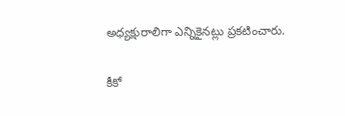అధ్యక్షురాలిగా ఎన్నికైనట్లు ప్రకటించారు.

కీకో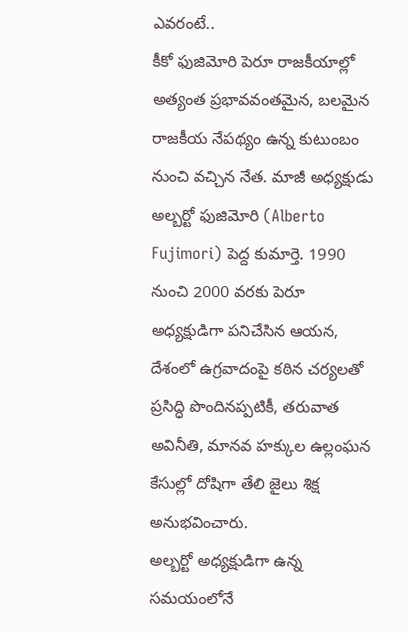ఎవరంటే..
కీకో ఫుజిమోరి పెరూ రాజకీయాల్లో అత్యంత ప్రభావవంతమైన, బలమైన రాజకీయ నేపథ్యం ఉన్న కుటుంబం నుంచి వచ్చిన నేత. మాజీ అధ్యక్షుడు అల్బర్టో ఫుజిమోరి (Alberto Fujimori) పెద్ద కుమార్తె. 1990 నుంచి 2000 వరకు పెరూ అధ్యక్షుడిగా పనిచేసిన ఆయన, దేశంలో ఉగ్రవాదంపై కఠిన చర్యలతో ప్రసిద్ధి పొందినప్పటికీ, తరువాత అవినీతి, మానవ హక్కుల ఉల్లంఘన కేసుల్లో దోషిగా తేలి జైలు శిక్ష అనుభవించారు.
అల్బర్టో అధ్యక్షుడిగా ఉన్న సమయంలోనే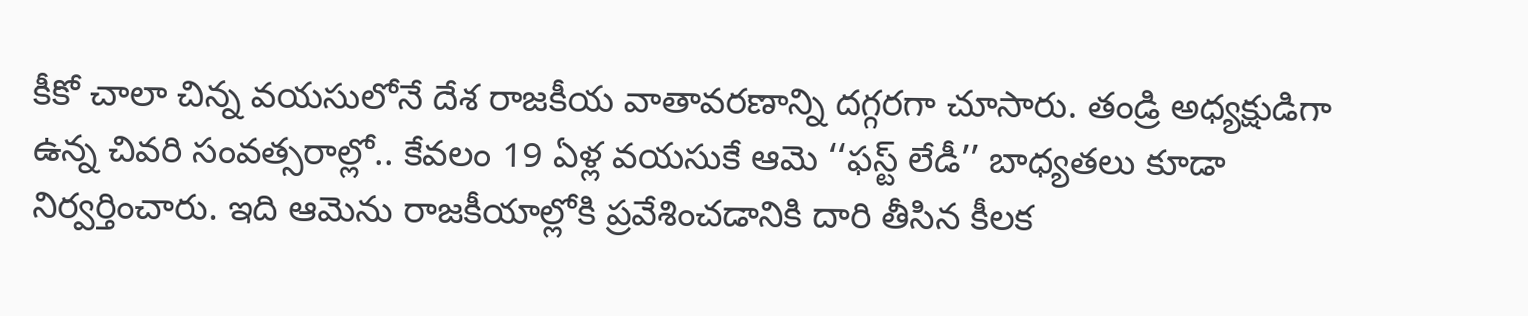కీకో చాలా చిన్న వయసులోనే దేశ రాజకీయ వాతావరణాన్ని దగ్గరగా చూసారు. తండ్రి అధ్యక్షుడిగా ఉన్న చివరి సంవత్సరాల్లో.. కేవలం 19 ఏళ్ల వయసుకే ఆమె ‘‘ఫస్ట్ లేడీ’’ బాధ్యతలు కూడా నిర్వర్తించారు. ఇది ఆమెను రాజకీయాల్లోకి ప్రవేశించడానికి దారి తీసిన కీలక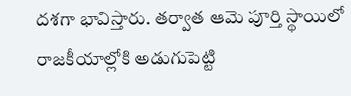దశగా భావిస్తారు. తర్వాత ఆమె పూర్తి స్థాయిలో రాజకీయాల్లోకి అడుగుపెట్టి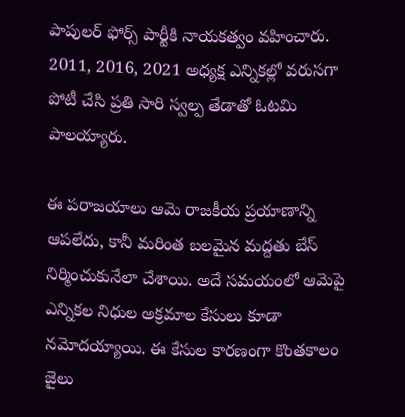పాపులర్ ఫోర్స్ పార్టీకి నాయకత్వం వహించారు. 2011, 2016, 2021 అధ్యక్ష ఎన్నికల్లో వరుసగా పోటీ చేసి ప్రతి సారి స్వల్ప తేడాతో ఓటమి పాలయ్యారు.

ఈ పరాజయాలు ఆమె రాజకీయ ప్రయాణాన్ని ఆపలేదు, కానీ మరింత బలమైన మద్దతు బేస్ నిర్మించుకునేలా చేశాయి. అదే సమయంలో ఆమెపై ఎన్నికల నిధుల అక్రమాల కేసులు కూడా నమోదయ్యాయి. ఈ కేసుల కారణంగా కొంతకాలం జైలు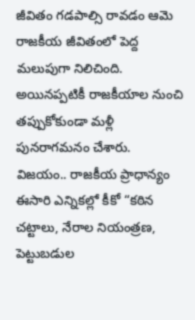జీవితం గడపాల్సి రావడం ఆమె రాజకీయ జీవితంలో పెద్ద మలుపుగా నిలిచింది. అయినప్పటికీ రాజకీయాల నుంచి తప్పుకోకుండా మళ్లీ పునరాగమనం చేశారు.
విజయం.. రాజకీయ ప్రాధాన్యం
ఈసారి ఎన్నికల్లో కీకో “కఠిన చట్టాలు, నేరాల నియంత్రణ, పెట్టుబడుల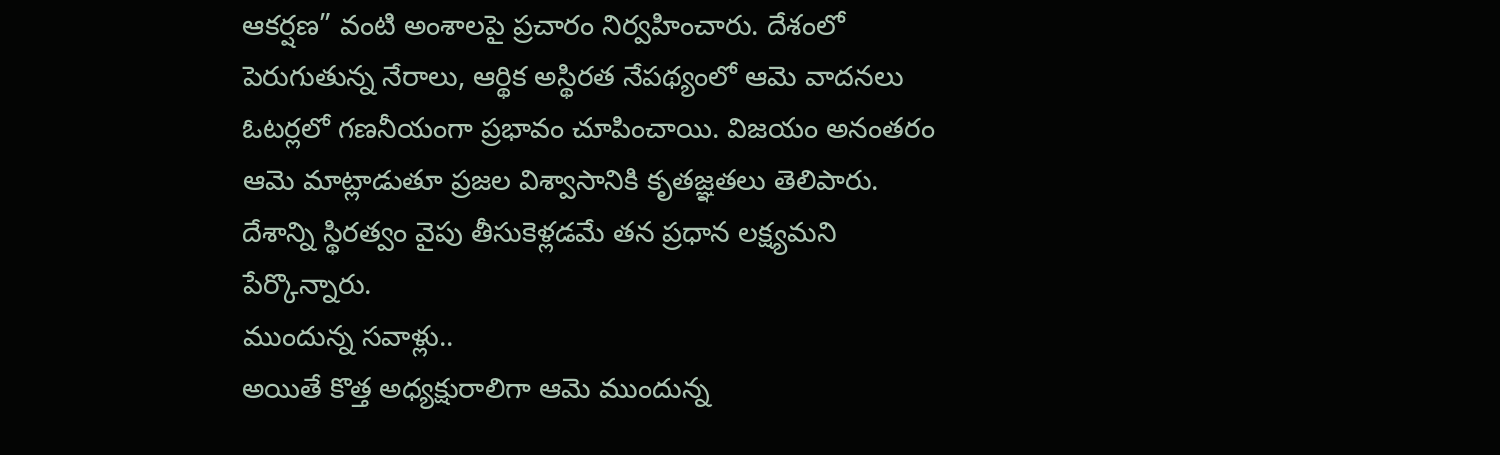ఆకర్షణ” వంటి అంశాలపై ప్రచారం నిర్వహించారు. దేశంలో పెరుగుతున్న నేరాలు, ఆర్థిక అస్థిరత నేపథ్యంలో ఆమె వాదనలు ఓటర్లలో గణనీయంగా ప్రభావం చూపించాయి. విజయం అనంతరం ఆమె మాట్లాడుతూ ప్రజల విశ్వాసానికి కృతజ్ఞతలు తెలిపారు. దేశాన్ని స్థిరత్వం వైపు తీసుకెళ్లడమే తన ప్రధాన లక్ష్యమని పేర్కొన్నారు.
ముందున్న సవాళ్లు..
అయితే కొత్త అధ్యక్షురాలిగా ఆమె ముందున్న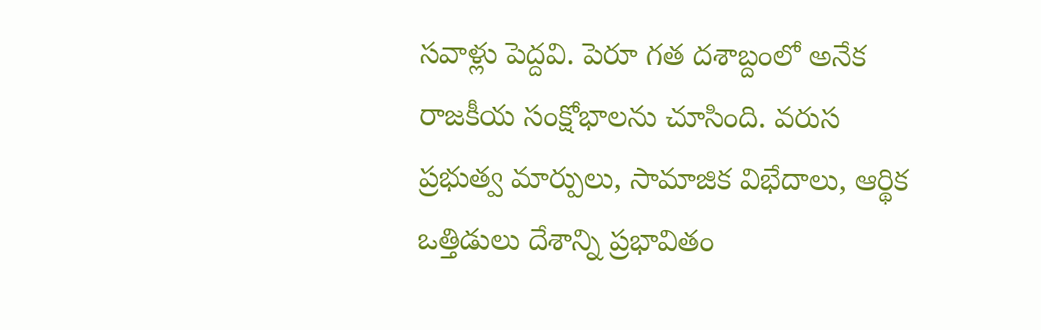సవాళ్లు పెద్దవి. పెరూ గత దశాబ్దంలో అనేక రాజకీయ సంక్షోభాలను చూసింది. వరుస ప్రభుత్వ మార్పులు, సామాజిక విభేదాలు, ఆర్థిక ఒత్తిడులు దేశాన్ని ప్రభావితం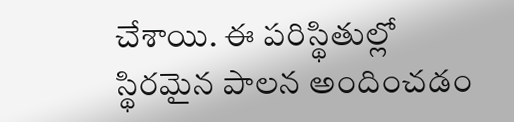చేశాయి. ఈ పరిస్థితుల్లో స్థిరమైన పాలన అందించడం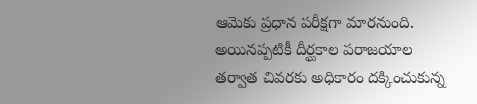ఆమెకు ప్రధాన పరీక్షగా మారనుంది. అయినప్పటికీ దీర్ఘకాల పరాజయాల తర్వాత చివరకు అధికారం దక్కించుకున్న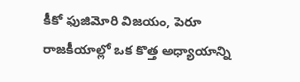కీకో ఫుజిమోరి విజయం, పెరూ రాజకీయాల్లో ఒక కొత్త అధ్యాయాన్ని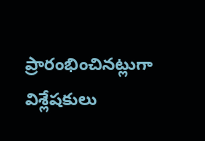ప్రారంభించినట్లుగా విశ్లేషకులు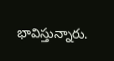భావిస్తున్నారు.